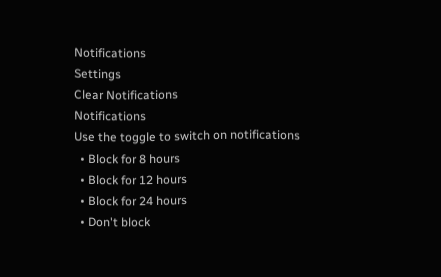Notifications
Settings
Clear Notifications
Notifications
Use the toggle to switch on notifications
  • Block for 8 hours
  • Block for 12 hours
  • Block for 24 hours
  • Don't block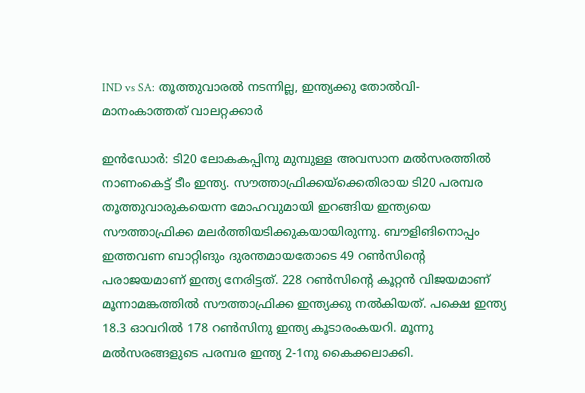IND vs SA: തൂത്തുവാരല്‍ നടന്നില്ല, ഇന്ത്യക്കു തോല്‍വി- മാനംകാത്തത് വാലറ്റക്കാര്‍

ഇന്‍ഡോര്‍: ടി20 ലോകകപ്പിനു മുമ്പുള്ള അവസാന മല്‍സരത്തില്‍ നാണംകെട്ട് ടീം ഇന്ത്യ. സൗത്താഫ്രിക്കയ്‌ക്കെതിരായ ടി20 പരമ്പര തൂത്തുവാരുകയെന്ന മോഹവുമായി ഇറങ്ങിയ ഇന്ത്യയെ സൗത്താഫ്രിക്ക മലര്‍ത്തിയടിക്കുകയായിരുന്നു. ബൗളിങിനൊപ്പം ഇത്തവണ ബാറ്റിങും ദുരന്തമായതോടെ 49 റണ്‍സിന്റെ പരാജയമാണ് ഇന്ത്യ നേരിട്ടത്. 228 റണ്‍സിന്റെ കൂറ്റന്‍ വിജയമാണ് മൂന്നാമങ്കത്തില്‍ സൗത്താഫ്രിക്ക ഇന്ത്യക്കു നല്‍കിയത്. പക്ഷെ ഇന്ത്യ 18.3 ഓവറില്‍ 178 റണ്‍സിനു ഇന്ത്യ കൂടാരംകയറി. മൂന്നു മല്‍സരങ്ങളുടെ പരമ്പര ഇന്ത്യ 2-1നു കൈക്കലാക്കി.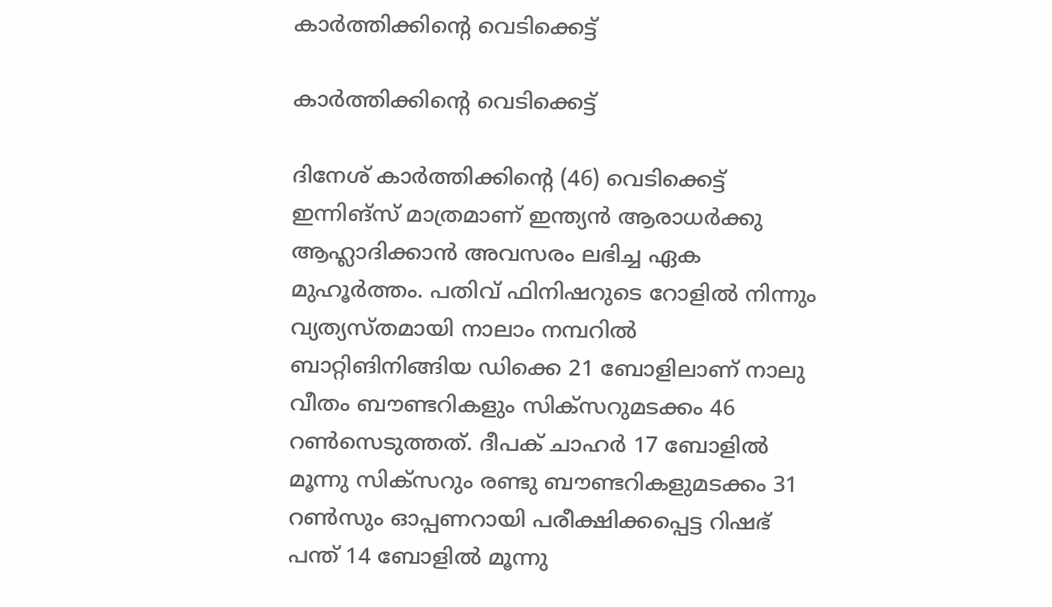കാര്‍ത്തിക്കിന്റെ വെടിക്കെട്ട്

കാര്‍ത്തിക്കിന്റെ വെടിക്കെട്ട്

ദിനേശ് കാര്‍ത്തിക്കിന്റെ (46) വെടിക്കെട്ട് ഇന്നിങ്‌സ് മാത്രമാണ് ഇന്ത്യന്‍ ആരാധര്‍ക്കു ആഹ്ലാദിക്കാന്‍ അവസരം ലഭിച്ച ഏക മുഹൂര്‍ത്തം. പതിവ് ഫിനിഷറുടെ റോളില്‍ നിന്നും വ്യത്യസ്തമായി നാലാം നമ്പറില്‍ ബാറ്റിങിനിങ്ങിയ ഡിക്കെ 21 ബോളിലാണ് നാലു വീതം ബൗണ്ടറികളും സിക്‌സറുമടക്കം 46 റണ്‍സെടുത്തത്. ദീപക് ചാഹര്‍ 17 ബോളില്‍ മൂന്നു സിക്‌സറും രണ്ടു ബൗണ്ടറികളുമടക്കം 31 റണ്‍സും ഓപ്പണറായി പരീക്ഷിക്കപ്പെട്ട റിഷഭ് പന്ത് 14 ബോളില്‍ മൂന്നു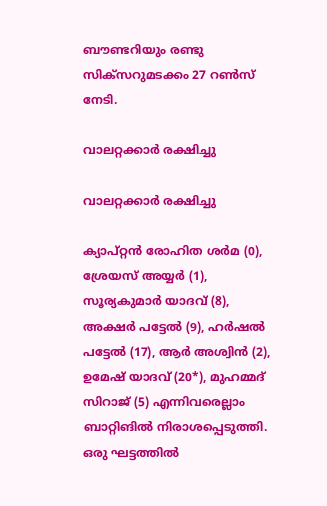ബൗണ്ടറിയും രണ്ടു സിക്‌സറുമടക്കം 27 റണ്‍സ് നേടി.

വാലറ്റക്കാര്‍ രക്ഷിച്ചു

വാലറ്റക്കാര്‍ രക്ഷിച്ചു

ക്യാപ്റ്റന്‍ രോഹിത ശര്‍മ (0), ശ്രേയസ് അയ്യര്‍ (1), സൂര്യകുമാര്‍ യാദവ് (8), അക്ഷര്‍ പട്ടേല്‍ (9), ഹര്‍ഷല്‍ പട്ടേല്‍ (17), ആര്‍ അശ്വിന്‍ (2), ഉമേഷ് യാദവ് (20*), മുഹമ്മദ് സിറാജ് (5) എന്നിവരെല്ലാം ബാറ്റിങില്‍ നിരാശപ്പെടുത്തി. ഒരു ഘട്ടത്തില്‍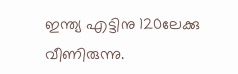ഇന്ത്യ എട്ടിനു 120ലേക്കു വീണിരുന്നു.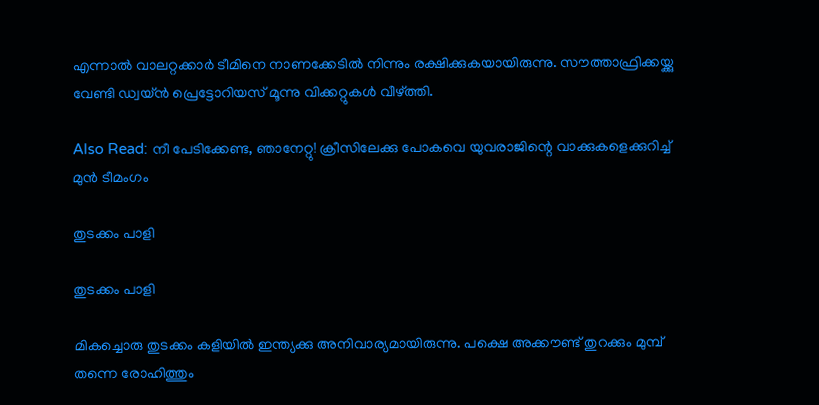എന്നാല്‍ വാലറ്റക്കാര്‍ ടീമിനെ നാണക്കേടില്‍ നിന്നും രക്ഷിക്കുകയായിരുന്നു. സൗത്താഫ്രിക്കയ്ക്കു വേണ്ടി ഡ്വയ്ന്‍ പ്രെട്ടോറിയസ് മൂന്നു വിക്കറ്റുകള്‍ വീഴ്ത്തി.

Also Read: നീ പേടിക്കേണ്ട, ഞാനേറ്റു! ക്രീസിലേക്കു പോകവെ യുവരാജിന്റെ വാക്കുകളെക്കുറിച്ച് മുന്‍ ടീമംഗം

തുടക്കം പാളി

തുടക്കം പാളി

മികച്ചൊരു തുടക്കം കളിയില്‍ ഇന്ത്യക്കു അനിവാര്യമായിരുന്നു. പക്ഷെ അക്കൗണ്ട് തുറക്കും മുമ്പ് തന്നെ രോഹിത്തും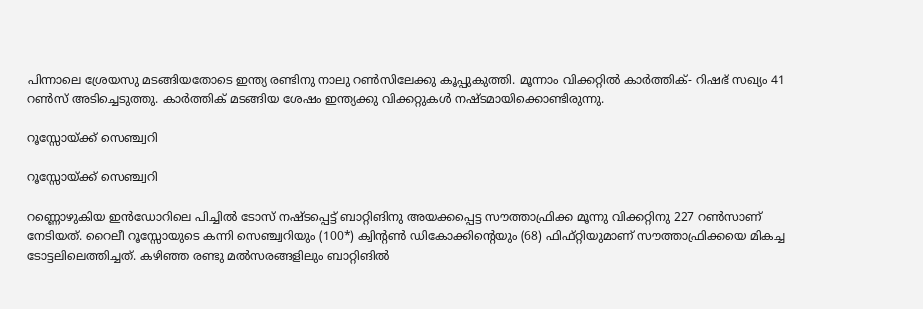പിന്നാലെ ശ്രേയസു മടങ്ങിയതോടെ ഇന്ത്യ രണ്ടിനു നാലു റണ്‍സിലേക്കു കൂപ്പുകുത്തി. മൂന്നാം വിക്കറ്റില്‍ കാര്‍ത്തിക്- റിഷഭ് സഖ്യം 41 റണ്‍സ് അടിച്ചെടുത്തു. കാര്‍ത്തിക് മടങ്ങിയ ശേഷം ഇന്ത്യക്കു വിക്കറ്റുകള്‍ നഷ്ടമായിക്കൊണ്ടിരുന്നു.

റൂസ്സോയ്ക്ക് സെഞ്ച്വറി

റൂസ്സോയ്ക്ക് സെഞ്ച്വറി

റണ്ണൊഴുകിയ ഇന്‍ഡോറിലെ പിച്ചില്‍ ടോസ് നഷ്ടപ്പെട്ട് ബാറ്റിങിനു അയക്കപ്പെട്ട സൗത്താഫ്രിക്ക മൂന്നു വിക്കറ്റിനു 227 റണ്‍സാണ് നേടിയത്. റൈലീ റൂസ്സോയുടെ കന്നി സെഞ്ച്വറിയും (100*) ക്വിന്റണ്‍ ഡികോക്കിന്റെയും (68) ഫിഫ്റ്റിയുമാണ് സൗത്താഫ്രിക്കയെ മികച്ച ടോട്ടലിലെത്തിച്ചത്. കഴിഞ്ഞ രണ്ടു മല്‍സരങ്ങളിലും ബാറ്റിങില്‍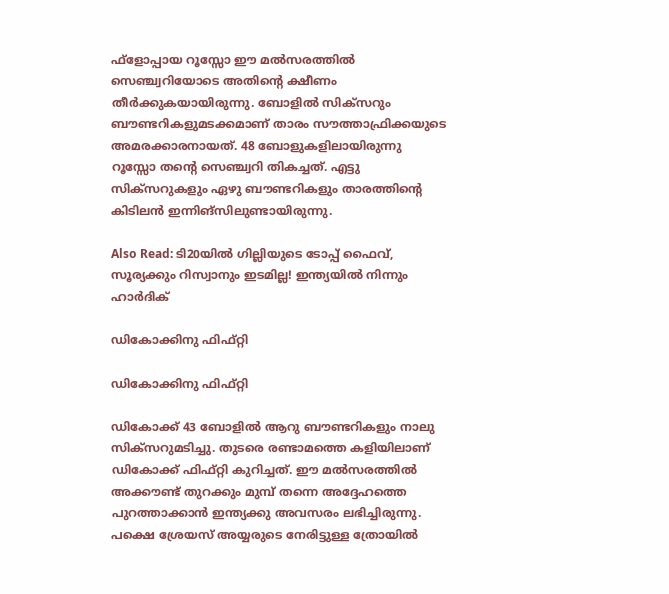ഫ്‌ളോപ്പായ റൂസ്സോ ഈ മല്‍സരത്തില്‍ സെഞ്ച്വറിയോടെ അതിന്റെ ക്ഷീണം തീര്‍ക്കുകയായിരുന്നു. ബോളില്‍ സിക്‌സറും ബൗണ്ടറികളുമടക്കമാണ് താരം സൗത്താഫ്രിക്കയുടെ അമരക്കാരനായത്. 48 ബോളുകളിലായിരുന്നു റൂസ്സോ തന്റെ സെഞ്ച്വറി തികച്ചത്. എട്ടു സിക്‌സറുകളും ഏഴു ബൗണ്ടറികളും താരത്തിന്റെ കിടിലന്‍ ഇന്നിങ്‌സിലുണ്ടായിരുന്നു.

Also Read: ടി20യില്‍ ഗില്ലിയുടെ ടോപ്പ് ഫൈവ്, സൂര്യക്കും റിസ്വാനും ഇടമില്ല! ഇന്ത്യയില്‍ നിന്നും ഹാര്‍ദിക്

ഡികോക്കിനു ഫിഫ്റ്റി

ഡികോക്കിനു ഫിഫ്റ്റി

ഡികോക്ക് 43 ബോളില്‍ ആറു ബൗണ്ടറികളും നാലു സിക്‌സറുമടിച്ചു. തുടരെ രണ്ടാമത്തെ കളിയിലാണ് ഡികോക്ക് ഫിഫ്റ്റി കുറിച്ചത്. ഈ മല്‍സരത്തില്‍ അക്കൗണ്ട് തുറക്കും മുമ്പ് തന്നെ അദ്ദേഹത്തെ പുറത്താക്കാന്‍ ഇന്ത്യക്കു അവസരം ലഭിച്ചിരുന്നു. പക്ഷെ ശ്രേയസ് അയ്യരുടെ നേരിട്ടുള്ള ത്രോയില്‍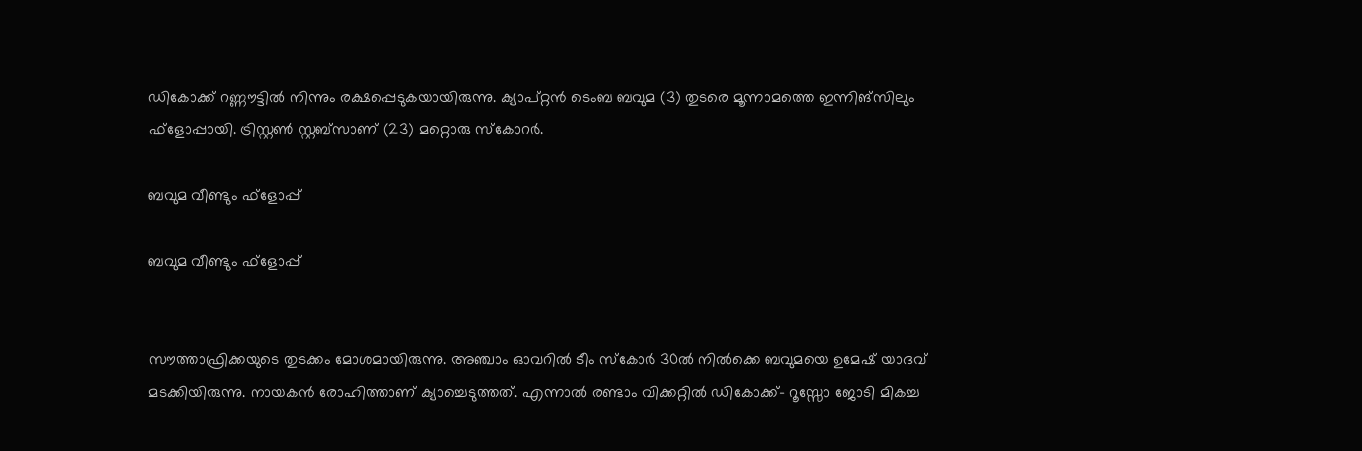ഡികോക്ക് റണ്ണൗട്ടില്‍ നിന്നും രക്ഷപ്പെടുകയായിരുന്നു. ക്യാപ്റ്റന്‍ ടെംബ ബവുമ (3) തുടരെ മൂന്നാമത്തെ ഇന്നിങ്‌സിലും ഫ്‌ളോപ്പായി. ട്രിസ്റ്റണ്‍ സ്റ്റബ്‌സാണ് (23) മറ്റൊരു സ്‌കോറര്‍.

ബവുമ വീണ്ടും ഫ്ളോപ്പ്

ബവുമ വീണ്ടും ഫ്ളോപ്പ്


സൗത്താഫ്രിക്കയുടെ തുടക്കം മോശമായിരുന്നു. അഞ്ചാം ഓവറില്‍ ടീം സ്‌കോര്‍ 30ല്‍ നില്‍ക്കെ ബവുമയെ ഉമേഷ് യാദവ് മടക്കിയിരുന്നു. നായകന്‍ രോഹിത്താണ് ക്യാച്ചെടുത്തത്. എന്നാല്‍ രണ്ടാം വിക്കറ്റില്‍ ഡികോക്ക്- റൂസ്സോ ജോടി മികച്ച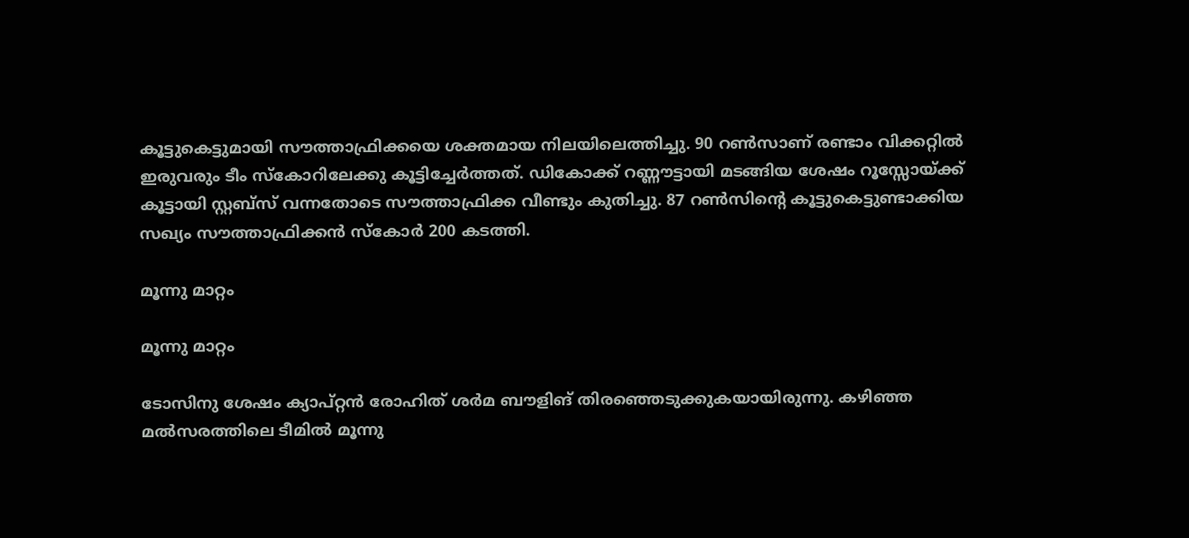കൂട്ടുകെട്ടുമായി സൗത്താഫ്രിക്കയെ ശക്തമായ നിലയിലെത്തിച്ചു. 90 റണ്‍സാണ് രണ്ടാം വിക്കറ്റില്‍ ഇരുവരും ടീം സ്‌കോറിലേക്കു കൂട്ടിച്ചേര്‍ത്തത്. ഡികോക്ക് റണ്ണൗട്ടായി മടങ്ങിയ ശേഷം റൂസ്സോയ്ക്ക് കൂട്ടായി സ്റ്റബ്‌സ് വന്നതോടെ സൗത്താഫ്രിക്ക വീണ്ടും കുതിച്ചു. 87 റണ്‍സിന്റെ കൂട്ടുകെട്ടുണ്ടാക്കിയ സഖ്യം സൗത്താഫ്രിക്കന്‍ സ്‌കോര്‍ 200 കടത്തി.

മൂന്നു മാറ്റം

മൂന്നു മാറ്റം

ടോസിനു ശേഷം ക്യാപ്റ്റന്‍ രോഹിത് ശര്‍മ ബൗളിങ് തിരഞ്ഞെടുക്കുകയായിരുന്നു. കഴിഞ്ഞ മല്‍സരത്തിലെ ടീമില്‍ മൂന്നു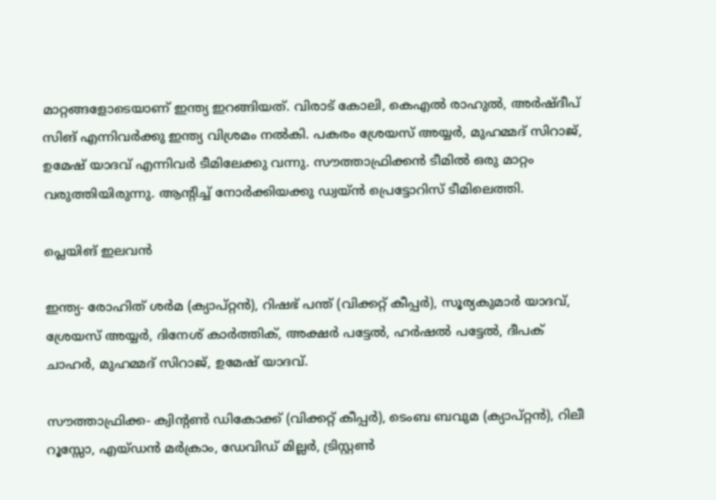മാറ്റങ്ങളോടെയാണ് ഇന്ത്യ ഇറങ്ങിയത്. വിരാട് കോലി, കെഎല്‍ രാഹുല്‍, അര്‍ഷ്ദീപ് സിങ് എന്നിവര്‍ക്കു ഇന്ത്യ വിശ്രമം നല്‍കി. പകരം ശ്രേയസ് അയ്യര്‍, മുഹമ്മദ് സിറാജ്, ഉമേഷ് യാദവ് എന്നിവര്‍ ടീമിലേക്കു വന്നു. സൗത്താഫ്രിക്കന്‍ ടീമില്‍ ഒരു മാറ്റം വരുത്തിയിരുന്നു. ആന്റിച്ച് നോര്‍ക്കിയക്കു ഡ്വയ്ന്‍ പ്രെട്ടോറിസ് ടീമിലെത്തി.

പ്ലെയിങ് ഇലവന്‍

ഇന്ത്യ- രോഹിത് ശര്‍മ (ക്യാപ്റ്റന്‍), റിഷഭ് പന്ത് (വിക്കറ്റ് കീപ്പര്‍), സൂര്യകുമാര്‍ യാദവ്, ശ്രേയസ് അയ്യര്‍, ദിനേശ് കാര്‍ത്തിക്, അക്ഷര്‍ പട്ടേല്‍, ഹര്‍ഷല്‍ പട്ടേല്‍, ദീപക് ചാഹര്‍, മുഹമ്മദ് സിറാജ്, ഉമേഷ് യാദവ്.

സൗത്താഫ്രിക്ക- ക്വിന്റണ്‍ ഡികോക്ക് (വിക്കറ്റ് കീപ്പര്‍), ടെംബ ബവുമ (ക്യാപ്റ്റന്‍), റിലീ റൂസ്സോ, എയ്ഡന്‍ മര്‍ക്രാം, ഡേവിഡ് മില്ലര്‍, ട്രിസ്റ്റണ്‍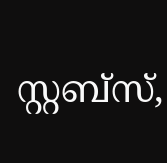സ്റ്റബ്‌സ്,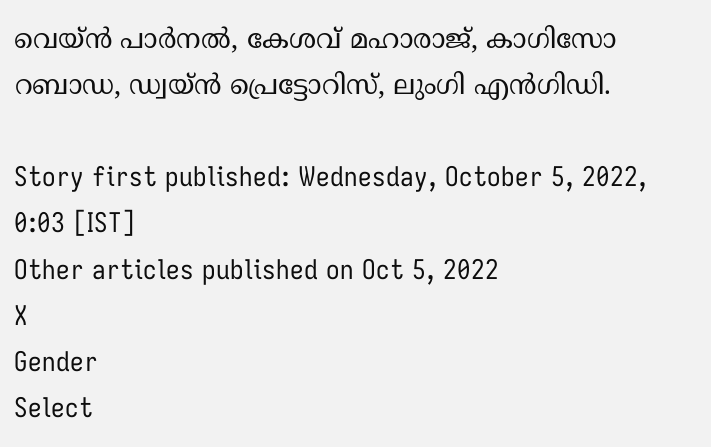വെയ്ന്‍ പാര്‍നല്‍, കേശവ് മഹാരാജ്, കാഗിസോ റബാഡ, ഡ്വയ്ന്‍ പ്രെട്ടോറിസ്, ലുംഗി എന്‍ഗിഡി.

Story first published: Wednesday, October 5, 2022, 0:03 [IST]
Other articles published on Oct 5, 2022
X
Gender
Select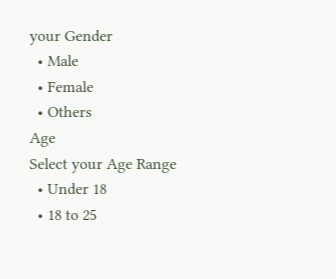your Gender
  • Male
  • Female
  • Others
Age
Select your Age Range
  • Under 18
  • 18 to 25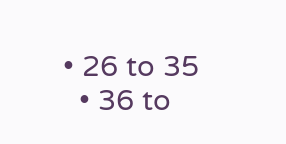• 26 to 35
  • 36 to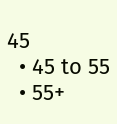45
  • 45 to 55
  • 55+